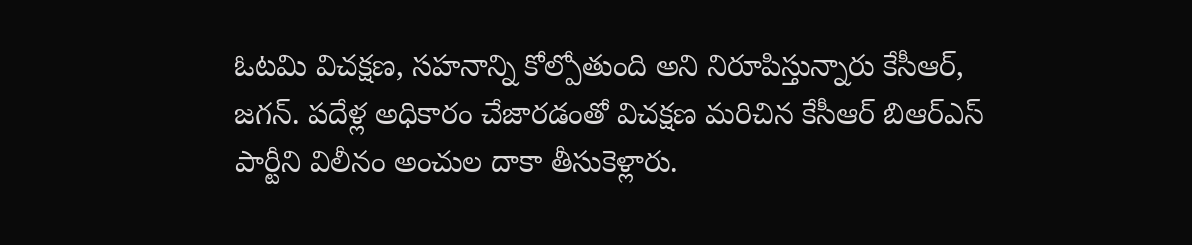ఓటమి విచక్షణ, సహనాన్ని కోల్పోతుంది అని నిరూపిస్తున్నారు కేసీఆర్, జగన్. పదేళ్ల అధికారం చేజారడంతో విచక్షణ మరిచిన కేసీఆర్ బిఆర్ఎస్ పార్టీని విలీనం అంచుల దాకా తీసుకెళ్లారు.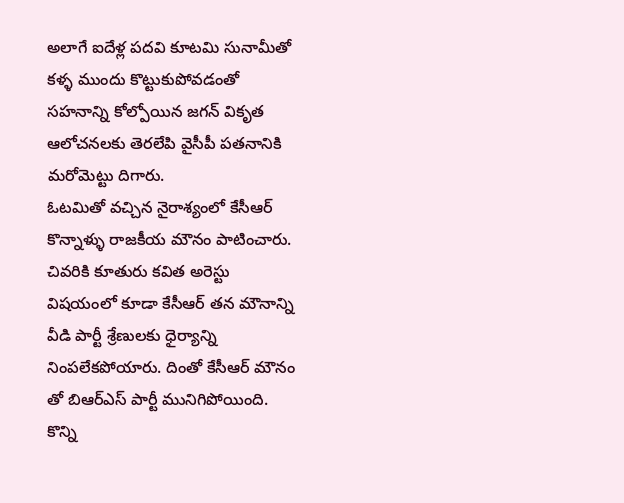అలాగే ఐదేళ్ల పదవి కూటమి సునామీతో కళ్ళ ముందు కొట్టుకుపోవడంతో సహనాన్ని కోల్పోయిన జగన్ వికృత ఆలోచనలకు తెరలేపి వైసీపీ పతనానికి మరోమెట్టు దిగారు.
ఓటమితో వచ్చిన నైరాశ్యంలో కేసీఆర్ కొన్నాళ్ళు రాజకీయ మౌనం పాటించారు. చివరికి కూతురు కవిత అరెస్టు విషయంలో కూడా కేసీఆర్ తన మౌనాన్ని వీడి పార్టీ శ్రేణులకు ధైర్యాన్ని నింపలేకపోయారు. దింతో కేసీఆర్ మౌనం తో బిఆర్ఎస్ పార్టీ మునిగిపోయింది. కొన్ని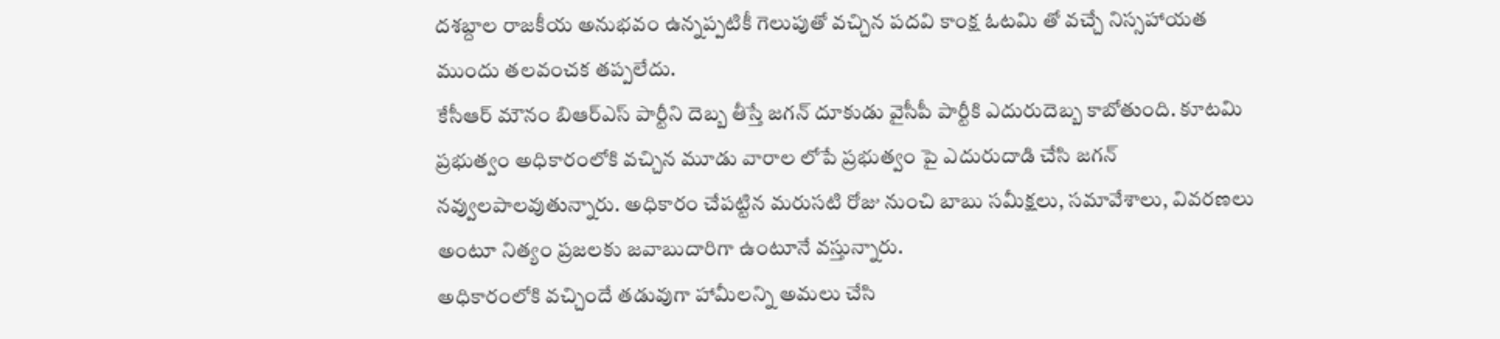దశబ్దాల రాజకీయ అనుభవం ఉన్నప్పటికీ గెలుపుతో వచ్చిన పదవి కాంక్ష ఓటమి తో వచ్చే నిస్సహాయత ముందు తలవంచక తప్పలేదు.
కేసీఆర్ మౌనం బిఆర్ఎస్ పార్టీని దెబ్బ తీస్తే జగన్ దూకుడు వైసీపీ పార్టీకి ఎదురుదెబ్బ కాబోతుంది. కూటమి ప్రభుత్వం అధికారంలోకి వచ్చిన మూడు వారాల లోపే ప్రభుత్వం పై ఎదురుదాడి చేసి జగన్ నవ్వులపాలవుతున్నారు. అధికారం చేపట్టిన మరుసటి రోజు నుంచి బాబు సమీక్షలు, సమావేశాలు, వివరణలు అంటూ నిత్యం ప్రజలకు జవాబుదారిగా ఉంటూనే వస్తున్నారు.
అధికారంలోకి వచ్చిందే తడువుగా హామీలన్ని అమలు చేసి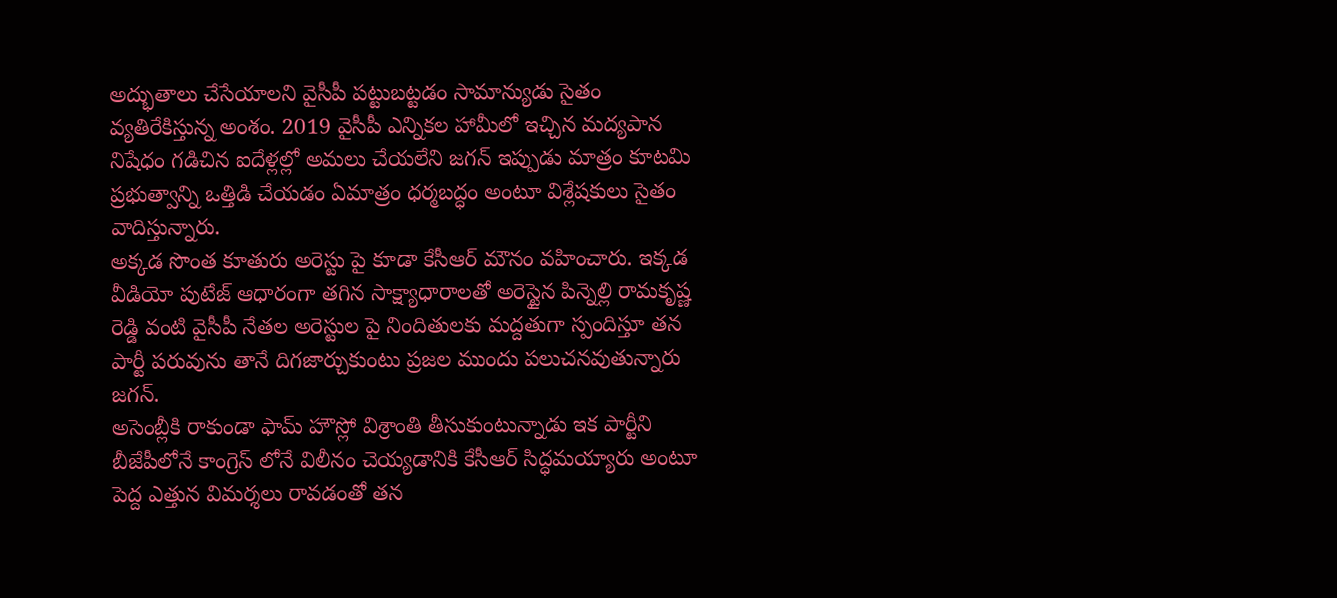అద్భుతాలు చేసేయాలని వైసీపీ పట్టుబట్టడం సామాన్యుడు సైతం వ్యతిరేకిస్తున్న అంశం. 2019 వైసీపీ ఎన్నికల హామీలో ఇచ్చిన మద్యపాన నిషేధం గడిచిన ఐదేళ్లల్లో అమలు చేయలేని జగన్ ఇప్పుడు మాత్రం కూటమి ప్రభుత్వాన్ని ఒత్తిడి చేయడం ఏమాత్రం ధర్మబద్ధం అంటూ విశ్లేషకులు సైతం వాదిస్తున్నారు.
అక్కడ సొంత కూతురు అరెస్టు పై కూడా కేసీఆర్ మౌనం వహించారు. ఇక్కడ వీడియో పుటేజ్ ఆధారంగా తగిన సాక్ష్యాధారాలతో అరెస్టైన పిన్నెల్లి రామకృష్ణ రెడ్డి వంటి వైసీపీ నేతల అరెస్టుల పై నిందితులకు మద్దతుగా స్పందిస్తూ తన పార్టీ పరువును తానే దిగజార్చుకుంటు ప్రజల ముందు పలుచనవుతున్నారు జగన్.
అసెంబ్లీకి రాకుండా ఫామ్ హౌస్లో విశ్రాంతి తీసుకుంటున్నాడు ఇక పార్టీని బీజేపీలోనే కాంగ్రెస్ లోనే విలీనం చెయ్యడానికి కేసీఆర్ సిద్ధమయ్యారు అంటూ పెద్ద ఎత్తున విమర్శలు రావడంతో తన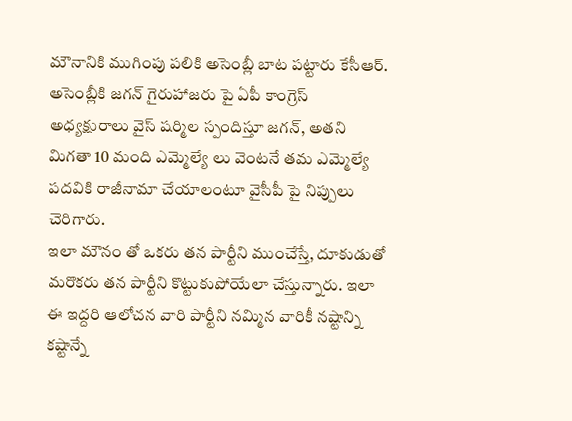మౌనానికి ముగింపు పలికి అసెంబ్లీ బాట పట్టారు కేసీఆర్. అసెంబ్లీకి జగన్ గైరుహాజరు పై ఏపీ కాంగ్రెస్ అధ్యక్షురాలు వైస్ షర్మిల స్పందిస్తూ జగన్, అతని మిగతా 10 మంది ఎమ్మెల్యే లు వెంటనే తమ ఎమ్మెల్యే పదవికి రాజీనామా చేయాలంటూ వైసీపీ పై నిప్పులు చెరిగారు.
ఇలా మౌనం తో ఒకరు తన పార్టీని ముంచేస్తే, దూకుడుతో మరొకరు తన పార్టీని కొట్టుకుపోయేలా చేస్తున్నారు. ఇలా ఈ ఇద్దరి ఆలోచన వారి పార్టీని నమ్మిన వారికీ నష్టాన్ని కష్టాన్నే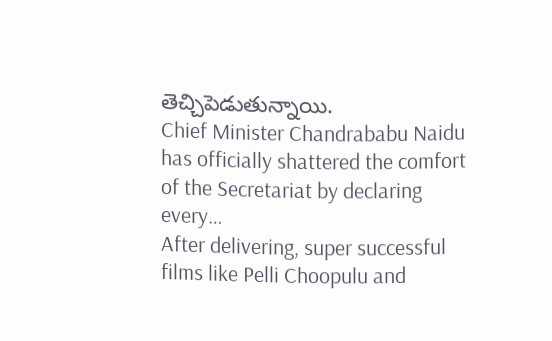తెచ్చిపెడుతున్నాయి.
Chief Minister Chandrababu Naidu has officially shattered the comfort of the Secretariat by declaring every…
After delivering, super successful films like Pelli Choopulu and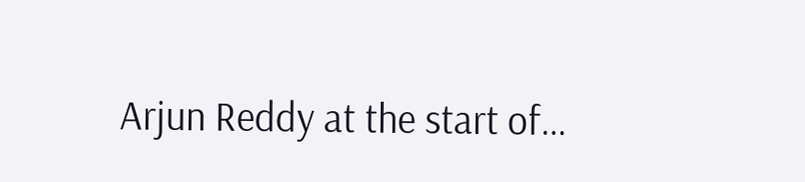Arjun Reddy at the start of…